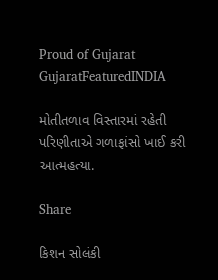Proud of Gujarat
GujaratFeaturedINDIA

મોતીતળાવ વિસ્તારમાં રહેતી પરિણીતાએ ગળાફાંસો ખાઈ કરી આત્મહત્યા.

Share

કિશન સોલંકી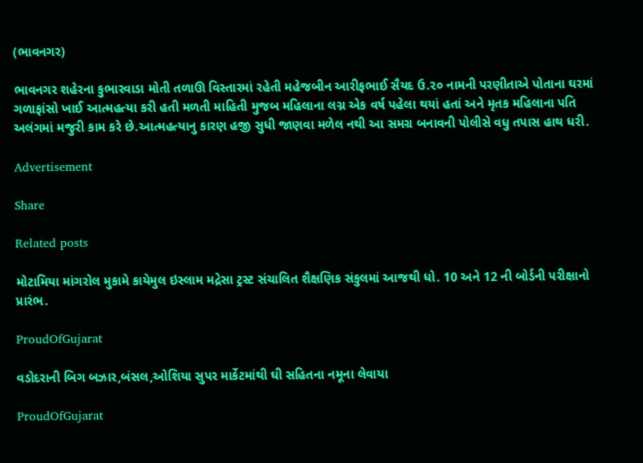(ભાવનગર)

ભાવનગર શહેરના કુભારવાડા મોતી તળાઊ વિસ્તારમાં રહેતી મહેજબીન આરીફભાઈ સૈયદ ઉ.૨૦ નામની પરણીતાએ પોતાના ઘરમાં ગળાફાંસો ખાઈ આત્મહત્યા કરી હતી મળતી માહિતી મુજબ મહિલાના લગ્ન એક વર્ષ પહેલા થયાં હતાં અને મૃતક મહિલાના પતિ અલંગમાં મજુરી કામ કરે છે.આત્મહત્યાનુ કારણ હજી સુધી જાણવા મળેલ નથી આ સમગ્ર બનાવની પોલીસે વધુ તપાસ હાથ ધરી.

Advertisement

Share

Related posts

મોટામિયા માંગરોલ મુકામે કાયેમુલ ઇસ્લામ મદ્રેસા ટ્રસ્ટ સંચાલિત શૈક્ષણિક સંકુલમાં આજથી ધો. 10 અને 12 ની બોર્ડની પરીક્ષાનો પ્રારંભ.

ProudOfGujarat

વડોદરાની બિગ બઝાર,બંસલ,ઓશિયા સુપર માર્કેટમાંથી ઘી સહિતના નમૂના લેવાયા

ProudOfGujarat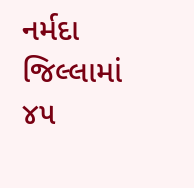નર્મદા જિલ્લામાં ૪૫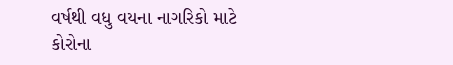વર્ષથી વધુ વયના નાગરિકો માટે કોરોના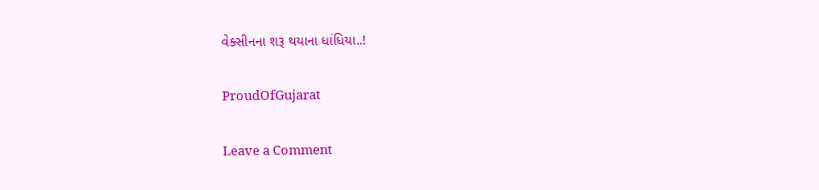વેક્સીનના શરૂ થયાના ધાંધિયા..!

ProudOfGujarat

Leave a Comment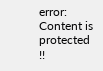error: Content is protected !!